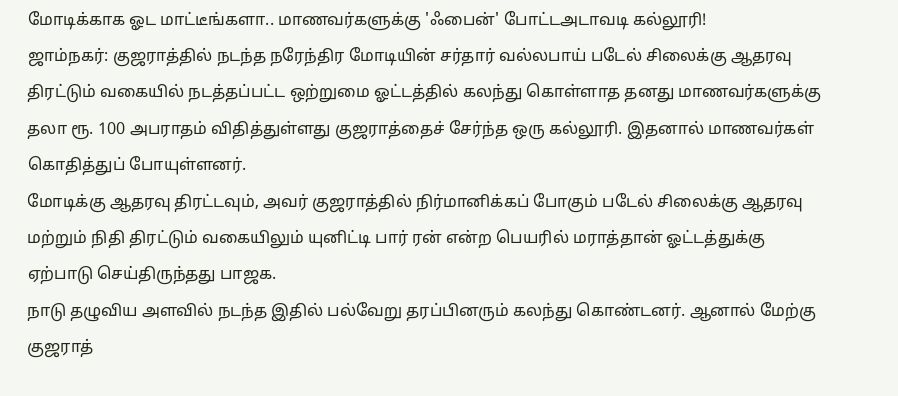மோடிக்காக ஓட மாட்டீங்களா.. மாணவர்களுக்கு 'ஃபைன்' போட்டஅடாவடி கல்லூரி!
ஜாம்நகர்: குஜராத்தில் நடந்த நரேந்திர மோடியின் சர்தார் வல்லபாய் படேல் சிலைக்கு ஆதரவு திரட்டும் வகையில் நடத்தப்பட்ட ஒற்றுமை ஓட்டத்தில் கலந்து கொள்ளாத தனது மாணவர்களுக்கு தலா ரூ. 100 அபராதம் விதித்துள்ளது குஜராத்தைச் சேர்ந்த ஒரு கல்லூரி. இதனால் மாணவர்கள் கொதித்துப் போயுள்ளனர்.
மோடிக்கு ஆதரவு திரட்டவும், அவர் குஜராத்தில் நிர்மானிக்கப் போகும் படேல் சிலைக்கு ஆதரவு மற்றும் நிதி திரட்டும் வகையிலும் யுனிட்டி பார் ரன் என்ற பெயரில் மராத்தான் ஓட்டத்துக்கு ஏற்பாடு செய்திருந்தது பாஜக.
நாடு தழுவிய அளவில் நடந்த இதில் பல்வேறு தரப்பினரும் கலந்து கொண்டனர். ஆனால் மேற்கு குஜராத்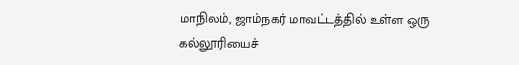மாநிலம், ஜாம்நகர் மாவட்டத்தில் உள்ள ஒரு கல்லூரியைச்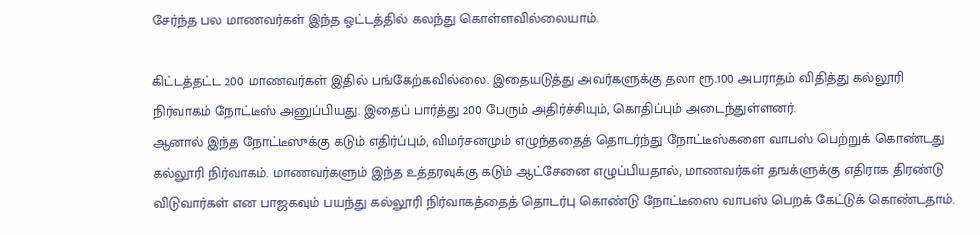சேர்ந்த பல மாணவர்கள் இந்த ஓட்டத்தில் கலந்து கொள்ளவில்லையாம்.

கிட்டத்தட்ட 200 மாணவர்கள் இதில் பங்கேற்கவில்லை. இதையடுத்து அவர்களுக்கு தலா ரூ.100 அபராதம் விதித்து கல்லூரி நிர்வாகம் நோட்டீஸ் அனுப்பியது. இதைப் பார்த்து 200 பேரும் அதிர்ச்சியும், கொதிப்பும் அடைந்துள்ளனர்.
ஆனால் இந்த நோட்டீஸுக்கு கடும் எதிர்ப்பும், விமர்சனமும் எழுந்ததைத் தொடர்ந்து நோட்டீஸ்களை வாபஸ் பெற்றுக் கொண்டது கல்லூரி நிர்வாகம். மாணவர்களும் இந்த உத்தரவுக்கு கடும் ஆட்சேனை எழுப்பியதால், மாணவர்கள் தஙக்ளுக்கு எதிராக திரண்டு விடுவார்கள் என பாஜகவும் பயந்து கல்லூரி நிர்வாகத்தைத் தொடர்பு கொண்டு நோட்டீஸை வாபஸ் பெறக் கேட்டுக் கொண்டதாம்.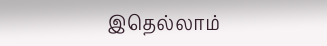இதெல்லாம்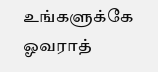உங்களுக்கே ஓவராத்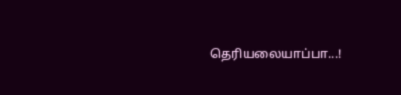தெரியலையாப்பா...!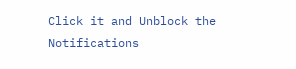Click it and Unblock the Notifications